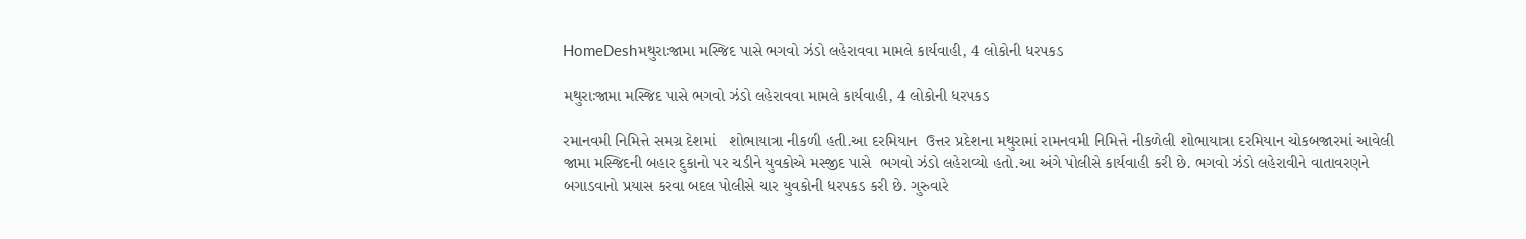HomeDeshમથુરાઃજામા મસ્જિદ પાસે ભગવો ઝંડો લહેરાવવા મામલે કાર્યવાહી, 4 લોકોની ધરપકડ

મથુરાઃજામા મસ્જિદ પાસે ભગવો ઝંડો લહેરાવવા મામલે કાર્યવાહી, 4 લોકોની ધરપકડ

રમાનવમી નિમિત્તે સમગ્ર દેશમાં   શોભાયાત્રા નીકળી હતી.આ દરમિયાન  ઉત્તર પ્રદેશના મથુરામાં રામનવમી નિમિત્તે નીકળેલી શોભાયાત્રા દરમિયાન ચોકબજારમાં આવેલી જામા મસ્જિદની બહાર દુકાનો પર ચડીને યુવકોએ મસ્જીદ પાસે  ભગવો ઝંડો લહેરાવ્યો હતો.આ અંગે પોલીસે કાર્યવાહી કરી છે. ભગવો ઝંડો લહેરાવીને વાતાવરણને બગાડવાનો પ્રયાસ કરવા બદલ પોલીસે ચાર યુવકોની ધરપકડ કરી છે. ગુરુવારે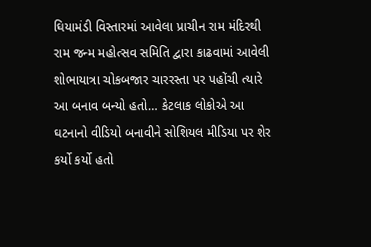ઘિયામંડી વિસ્તારમાં આવેલા પ્રાચીન રામ મંદિરથી રામ જન્મ મહોત્સવ સમિતિ દ્વારા કાઢવામાં આવેલી શોભાયાત્રા ચોકબજાર ચારરસ્તા પર પહોંચી ત્યારે આ બનાવ બન્યો હતો… કેટલાક લોકોએ આ ઘટનાનો વીડિયો બનાવીને સોશિયલ મીડિયા પર શેર કર્યો કર્યો હતો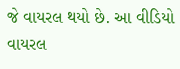જે વાયરલ થયો છે. આ વીડિયો વાયરલ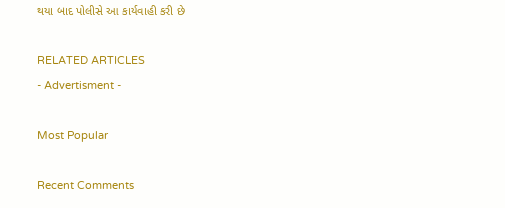થયા બાદ પોલીસે આ કાર્યવાહી કરી છે

RELATED ARTICLES
- Advertisment -

Most Popular

Recent Comments